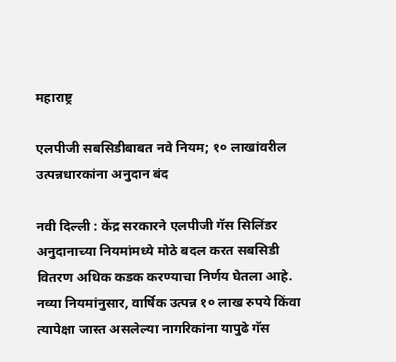महाराष्ट्र

एलपीजी सबसिडीबाबत नवे नियम; १० लाखांवरील उत्पन्नधारकांना अनुदान बंद

नवी दिल्ली : केंद्र सरकारने एलपीजी गॅस सिलिंडर अनुदानाच्या नियमांमध्ये मोठे बदल करत सबसिडी वितरण अधिक कडक करण्याचा निर्णय घेतला आहे. नव्या नियमांनुसार, वार्षिक उत्पन्न १० लाख रुपये किंवा त्यापेक्षा जास्त असलेल्या नागरिकांना यापुढे गॅस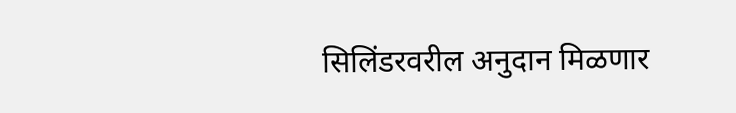सिलिंडरवरील अनुदान मिळणार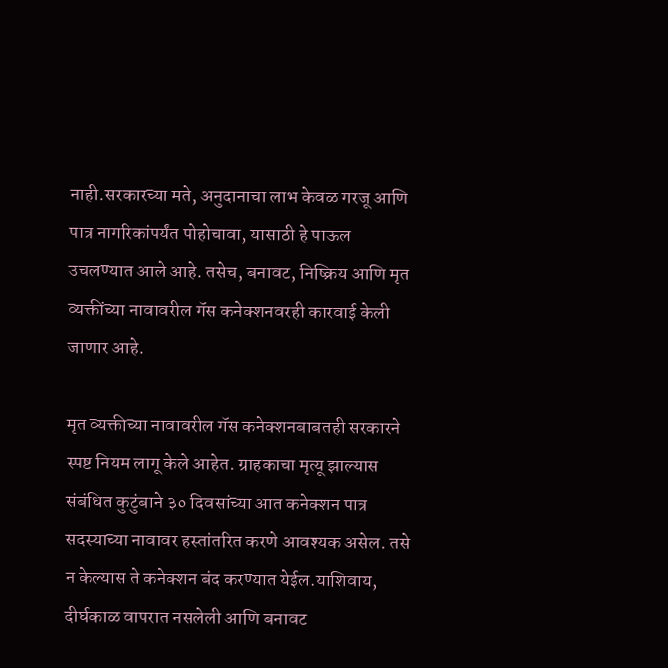नाही.सरकारच्या मते, अनुदानाचा लाभ केवळ गरजू आणि पात्र नागरिकांपर्यंत पोहोचावा, यासाठी हे पाऊल उचलण्यात आले आहे. तसेच, बनावट, निष्क्रिय आणि मृत व्यक्तींच्या नावावरील गॅस कनेक्शनवरही कारवाई केली जाणार आहे.

मृत व्यक्तीच्या नावावरील गॅस कनेक्शनबाबतही सरकारने स्पष्ट नियम लागू केले आहेत. ग्राहकाचा मृत्यू झाल्यास संबंधित कुटुंबाने ३० दिवसांच्या आत कनेक्शन पात्र सदस्याच्या नावावर हस्तांतरित करणे आवश्यक असेल. तसे न केल्यास ते कनेक्शन बंद करण्यात येईल.याशिवाय, दीर्घकाळ वापरात नसलेली आणि बनावट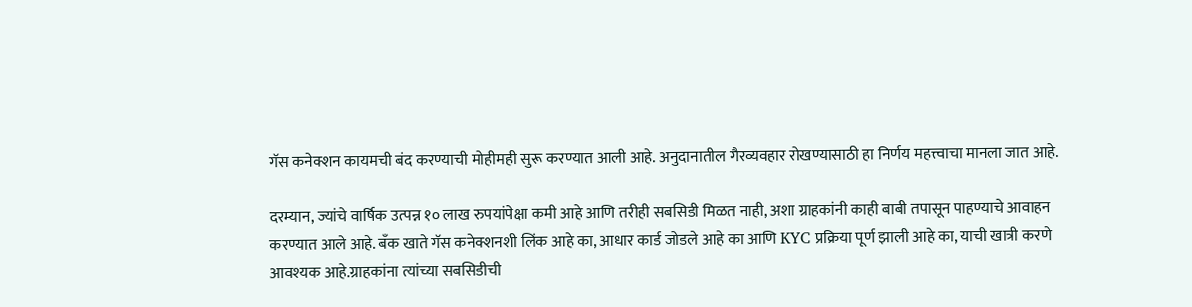गॅस कनेक्शन कायमची बंद करण्याची मोहीमही सुरू करण्यात आली आहे. अनुदानातील गैरव्यवहार रोखण्यासाठी हा निर्णय महत्त्वाचा मानला जात आहे.

दरम्यान, ज्यांचे वार्षिक उत्पन्न १० लाख रुपयांपेक्षा कमी आहे आणि तरीही सबसिडी मिळत नाही, अशा ग्राहकांनी काही बाबी तपासून पाहण्याचे आवाहन करण्यात आले आहे. बँक खाते गॅस कनेक्शनशी लिंक आहे का, आधार कार्ड जोडले आहे का आणि KYC प्रक्रिया पूर्ण झाली आहे का, याची खात्री करणे आवश्यक आहे.ग्राहकांना त्यांच्या सबसिडीची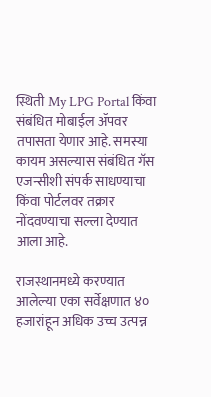स्थिती My LPG Portal किंवा संबंधित मोबाईल ॲपवर तपासता येणार आहे. समस्या कायम असल्यास संबंधित गॅस एजन्सीशी संपर्क साधण्याचा किंवा पोर्टलवर तक्रार नोंदवण्याचा सल्ला देण्यात आला आहे.

राजस्थानमध्ये करण्यात आलेल्या एका सर्वेक्षणात ४० हजारांहून अधिक उच्च उत्पन्न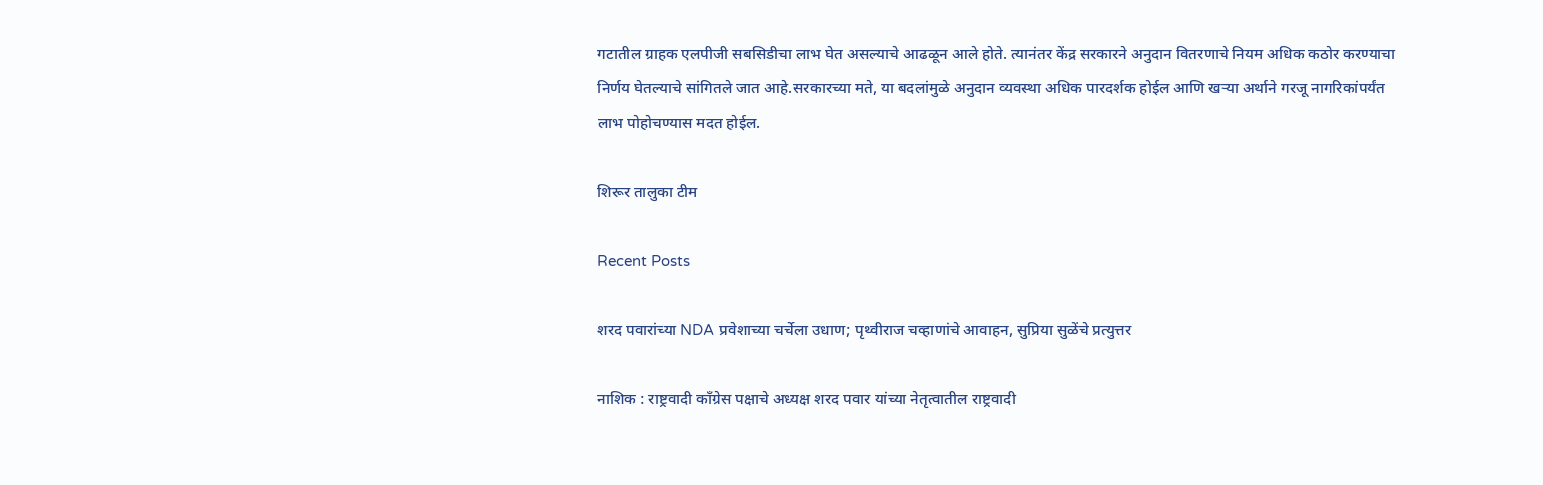गटातील ग्राहक एलपीजी सबसिडीचा लाभ घेत असल्याचे आढळून आले होते. त्यानंतर केंद्र सरकारने अनुदान वितरणाचे नियम अधिक कठोर करण्याचा निर्णय घेतल्याचे सांगितले जात आहे.सरकारच्या मते, या बदलांमुळे अनुदान व्यवस्था अधिक पारदर्शक होईल आणि खऱ्या अर्थाने गरजू नागरिकांपर्यंत लाभ पोहोचण्यास मदत होईल.

शिरूर तालुका टीम

Recent Posts

शरद पवारांच्या NDA प्रवेशाच्या चर्चेला उधाण; पृथ्वीराज चव्हाणांचे आवाहन, सुप्रिया सुळेंचे प्रत्युत्तर

नाशिक : राष्ट्रवादी काँग्रेस पक्षाचे अध्यक्ष शरद पवार यांच्या नेतृत्वातील राष्ट्रवादी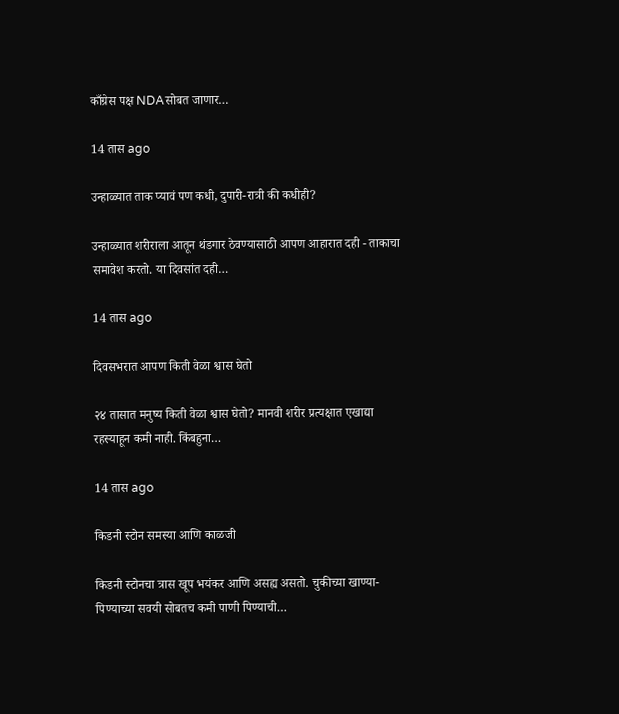काँग्रेस पक्ष NDAसोबत जाणार…

14 तास ago

उन्हाळ्यात ताक प्यावं पण कधी, दुपारी-रात्री की कधीही?

उन्हाळ्यात शरीराला आतून थंडगार ठेवण्यासाठी आपण आहारात दही - ताकाचा समावेश करतो. या दिवसांत दही…

14 तास ago

दिवसभरात आपण किती वेळा श्वास घेतो

२४ तासात मनुष्य किती वेळा श्वास घेतो? मानवी शरीर प्रत्यक्षात एखाद्या रहस्याहून कमी नाही. किंबहुना…

14 तास ago

किडनी स्टोन समस्या आणि काळजी

किडनी स्टोनचा त्रास खूप भयंकर आणि असह्य असतो. चुकीच्या खाण्या-पिण्याच्या सवयी सोबतच कमी पाणी पिण्याची…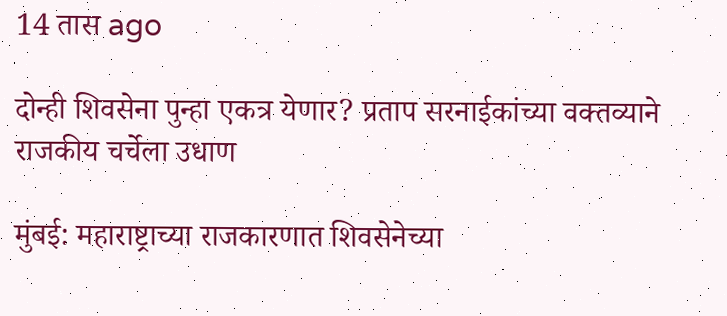14 तास ago

दोन्ही शिवसेना पुन्हा एकत्र येणार? प्रताप सरनाईकांच्या वक्तव्याने राजकीय चर्चेला उधाण

मुंबई: महाराष्ट्राच्या राजकारणात शिवसेनेच्या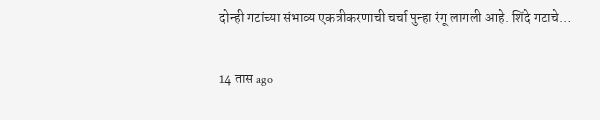दोन्ही गटांच्या संभाव्य एकत्रीकरणाची चर्चा पुन्हा रंगू लागली आहे. शिंदे गटाचे…

14 तास ago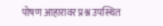पोषण आहारावर प्रश्न उपस्थित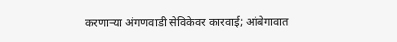करणाऱ्या अंगणवाडी सेविकेवर कारवाई; आंबेगावात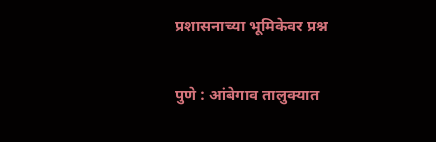प्रशासनाच्या भूमिकेवर प्रश्न

पुणे : आंबेगाव तालुक्यात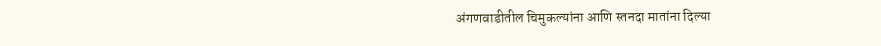अंगणवाडीतील चिमुकल्यांना आणि स्तनदा मातांना दिल्या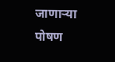जाणाऱ्या पोषण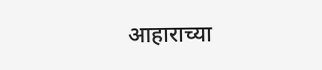आहाराच्या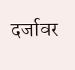दर्जावर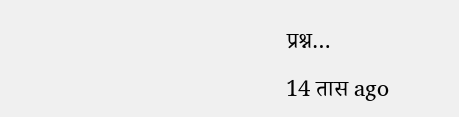प्रश्न…

14 तास ago